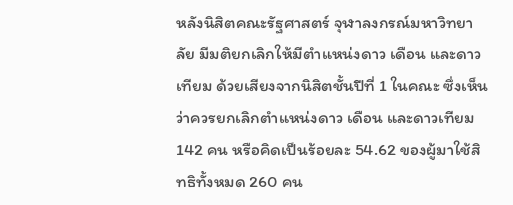หลังนิสิตคณะรัฐศาสตร์ จุฬาลงกรณ์มหาวิทยาลัย มีมติยกเลิกให้มีตำแหน่งดาว เดือน และดาวเทียม ด้วยเสียงจากนิสิตชั้นปีที่ 1 ในคณะ ซึ่งเห็นว่าควรยกเลิกตำแหน่งดาว เดือน และดาวเทียม 142 คน หรือคิดเป็นร้อยละ 54.62 ของผู้มาใช้สิทธิทั้งหมด 260 คน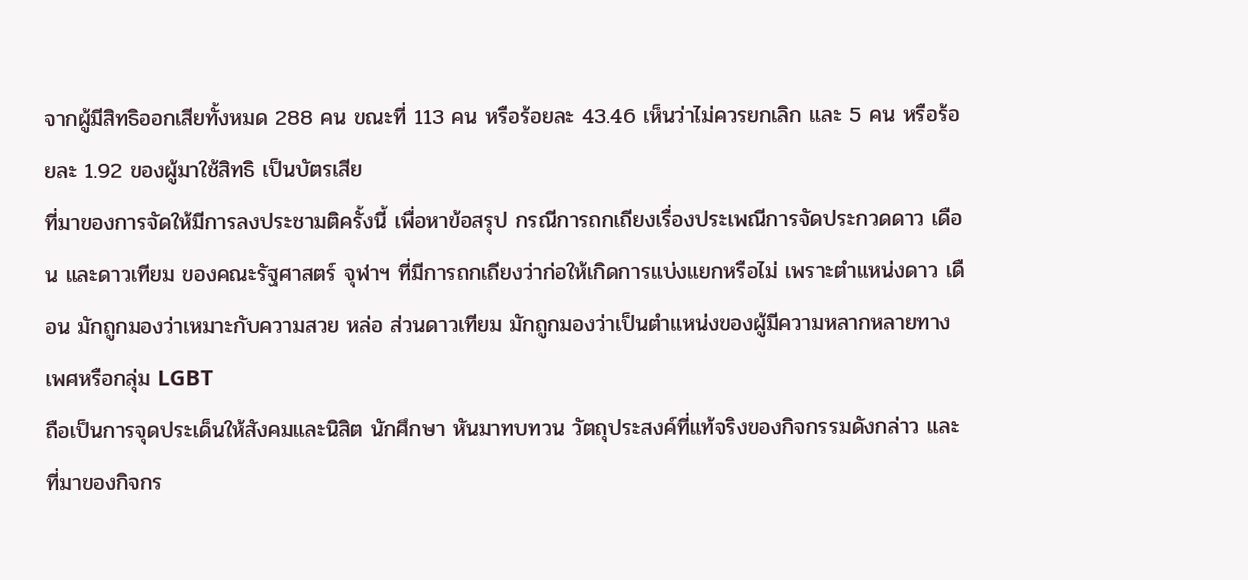จากผู้มีสิทธิออกเสียทั้งหมด 288 คน ขณะที่ 113 คน หรือร้อยละ 43.46 เห็นว่าไม่ควรยกเลิก และ 5 คน หรือร้อยละ 1.92 ของผู้มาใช้สิทธิ เป็นบัตรเสีย
ที่มาของการจัดให้มีการลงประชามติครั้งนี้ เพื่อหาข้อสรุป กรณีการถกเถียงเรื่องประเพณีการจัดประกวดดาว เดือน และดาวเทียม ของคณะรัฐศาสตร์ จุฬาฯ ที่มีการถกเถียงว่าก่อให้เกิดการแบ่งแยกหรือไม่ เพราะตำแหน่งดาว เดือน มักถูกมองว่าเหมาะกับความสวย หล่อ ส่วนดาวเทียม มักถูกมองว่าเป็นตำแหน่งของผู้มีความหลากหลายทางเพศหรือกลุ่ม LGBT
ถือเป็นการจุดประเด็นให้สังคมและนิสิต นักศึกษา หันมาทบทวน วัตถุประสงค์ที่แท้จริงของกิจกรรมดังกล่าว และที่มาของกิจกร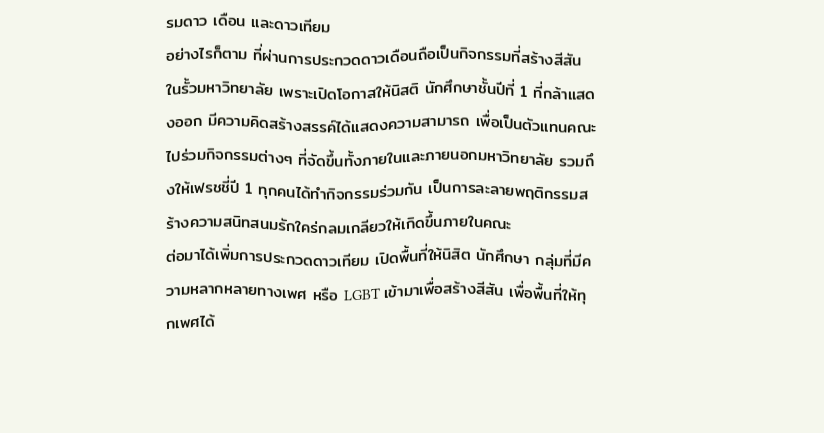รมดาว เดือน และดาวเทียม
อย่างไรก็ตาม ที่ผ่านการประกวดดาวเดือนถือเป็นกิจกรรมที่สร้างสีสันในรั้วมหาวิทยาลัย เพราะเปิดโอกาสให้นิสติ นักศึกษาชั้นปีที่ 1 ที่กล้าแสดงออก มีความคิดสร้างสรรค์ได้แสดงความสามารถ เพื่อเป็นตัวแทนคณะ ไปร่วมกิจกรรมต่างๆ ที่จัดขึ้นทั้งภายในและภายนอกมหาวิทยาลัย รวมถึงให้เฟรชชี่ปี 1 ทุกคนได้ทำกิจกรรมร่วมกัน เป็นการละลายพฤติกรรมสร้างความสนิทสนมรักใคร่กลมเกลียวให้เกิดขึ้นภายในคณะ
ต่อมาได้เพิ่มการประกวดดาวเทียม เปิดพื้นที่ให้นิสิต นักศึกษา กลุ่มที่มีความหลากหลายทางเพศ หรือ LGBT เข้ามาเพื่อสร้างสีสัน เพื่อพื้นที่ให้ทุกเพศได้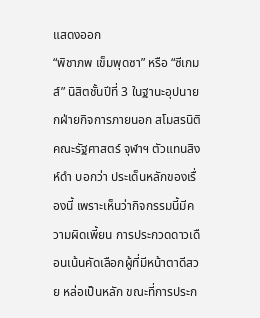แสดงออก
“พิชาภพ เข็มพุดซา” หรือ “ซีเกมส์” นิสิตชั้นปีที่ 3 ในฐานะอุปนายกฝ่ายกิจการภายนอก สโมสรนิติคณะรัฐศาสตร์ จุฬาฯ ตัวแทนสิงห์ดำ บอกว่า ประเด็นหลักของเรื่องนี้ เพราะเห็นว่ากิจกรรมนี้มีความผิดเพี้ยน การประกวดดาวเดือนเน้นคัดเลือกผู้ที่มีหน้าตาดีสวย หล่อเป็นหลัก ขณะที่การประก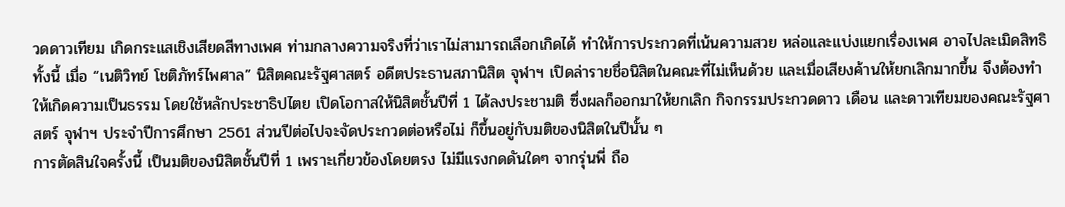วดดาวเทียม เกิดกระแสเชิงเสียดสีทางเพศ ท่ามกลางความจริงที่ว่าเราไม่สามารถเลือกเกิดได้ ทำให้การประกวดที่เน้นความสวย หล่อและแบ่งแยกเรื่องเพศ อาจไปละเมิดสิทธิ
ทั้งนี้ เมื่อ “เนติวิทย์ โชติภัทร์ไพศาล” นิสิตคณะรัฐศาสตร์ อดีตประธานสภานิสิต จุฬาฯ เปิดล่ารายชื่อนิสิตในคณะที่ไม่เห็นด้วย และเมื่อเสียงค้านให้ยกเลิกมากขึ้น จึงต้องทำให้เกิดความเป็นธรรม โดยใช้หลักประชาธิปไตย เปิดโอกาสให้นิสิตชั้นปีที่ 1 ได้ลงประชามติ ซึ่งผลก็ออกมาให้ยกเลิก กิจกรรมประกวดดาว เดือน และดาวเทียมของคณะรัฐศาสตร์ จุฬาฯ ประจำปีการศึกษา 2561 ส่วนปีต่อไปจะจัดประกวดต่อหรือไม่ ก็ขึ้นอยู่กับมติของนิสิตในปีนั้น ๆ
การตัดสินใจครั้งนี้ เป็นมติของนิสิตชั้นปีที่ 1 เพราะเกี่ยวข้องโดยตรง ไม่มีแรงกดดันใดๆ จากรุ่นพี่ ถือ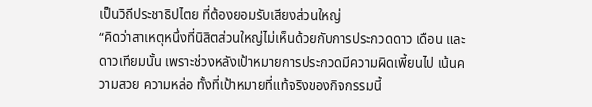เป็นวิถีประชาธิปไตย ที่ต้องยอมรับเสียงส่วนใหญ่
“คิดว่าสาเหตุหนึ่งที่นิสิตส่วนใหญ่ไม่เห็นด้วยกับการประกวดดาว เดือน และดาวเทียมนั้น เพราะช่วงหลังเป้าหมายการประกวดมีความผิดเพี้ยนไป เน้นความสวย ความหล่อ ทั้งที่เป้าหมายที่แท้จริงของกิจกรรมนี้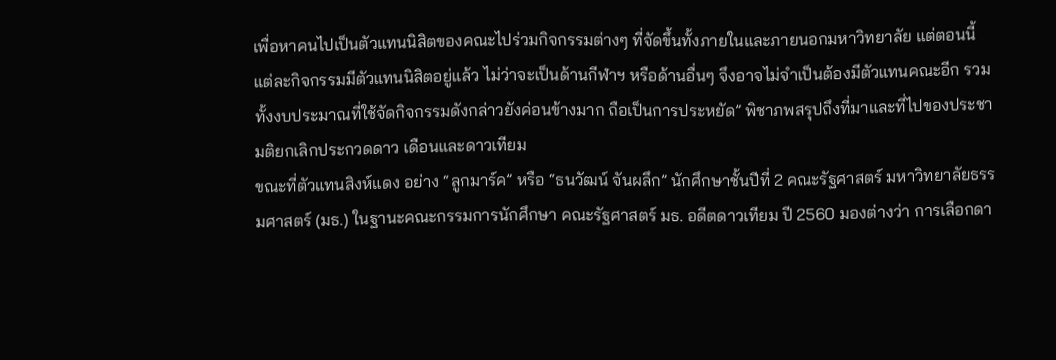เพื่อหาคนไปเป็นตัวแทนนิสิตของคณะไปร่วมกิจกรรมต่างๆ ที่จัดขึ้นทั้งภายในและภายนอกมหาวิทยาลัย แต่ตอนนี้แต่ละกิจกรรมมีตัวแทนนิสิตอยู่แล้ว ไม่ว่าจะเป็นด้านกีฬาฯ หรือด้านอื่นๆ จึงอาจไม่จำเป็นต้องมีตัวแทนคณะอีก รวมทั้งงบประมาณที่ใช้จัดกิจกรรมดังกล่าวยังค่อนข้างมาก ถือเป็นการประหยัด” พิชาภพสรุปถึงที่มาและที่ไปของประชามติยกเลิกประกวดดาว เดือนและดาวเทียม
ขณะที่ตัวแทนสิงห์แดง อย่าง “ลูกมาร์ค” หรือ “ธนวัฒน์ จันผลึก” นักศึกษาชั้นปีที่ 2 คณะรัฐศาสตร์ มหาวิทยาลัยธรรมศาสตร์ (มธ.) ในฐานะคณะกรรมการนักศึกษา คณะรัฐศาสตร์ มธ. อดีตดาวเทียม ปี 2560 มองต่างว่า การเลือกดา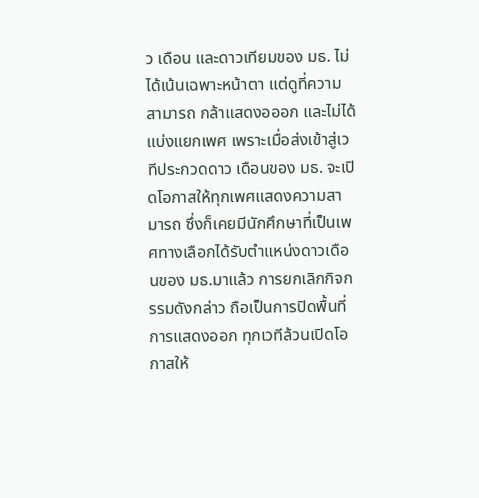ว เดือน และดาวเทียมของ มธ. ไม่ได้เน้นเฉพาะหน้าตา แต่ดูที่ความสามารถ กล้าแสดงอออก และไม่ได้แบ่งแยกเพศ เพราะเมื่อส่งเข้าสู่เวทีประกวดดาว เดือนของ มธ. จะเปิดโอกาสให้ทุกเพศแสดงความสามารถ ซึ่งก็เคยมีนักศึกษาที่เป็นเพศทางเลือกได้รับตำแหน่งดาวเดือนของ มธ.มาแล้ว การยกเลิกกิจกรรมดังกล่าว ถือเป็นการปิดพื้นที่การแสดงออก ทุกเวทีล้วนเปิดโอกาสให้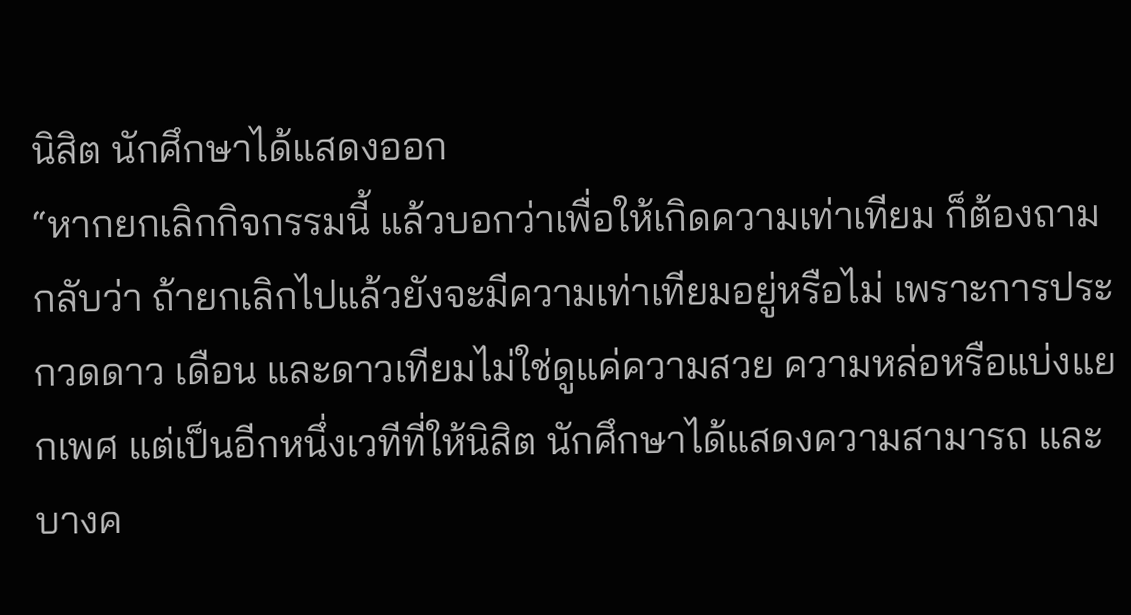นิสิต นักศึกษาได้แสดงออก
“หากยกเลิกกิจกรรมนี้ แล้วบอกว่าเพื่อให้เกิดความเท่าเทียม ก็ต้องถามกลับว่า ถ้ายกเลิกไปแล้วยังจะมีความเท่าเทียมอยู่หรือไม่ เพราะการประกวดดาว เดือน และดาวเทียมไม่ใช่ดูแค่ความสวย ความหล่อหรือแบ่งแยกเพศ แต่เป็นอีกหนึ่งเวทีที่ให้นิสิต นักศึกษาได้แสดงความสามารถ และบางค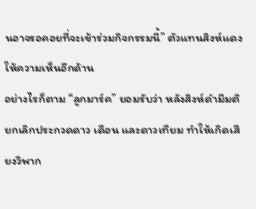นอาจรอคอยที่จะเข้าร่วมกิจกรรมนี้” ตัวแทนสิงห์แดงให้ความเห็นอีกด้าน
อย่างไรก็ตาม “ลูกมาร์ค” ยอมรับว่า หลังสิงห์ดำมีมติยกเลิกประกวดดาว เดือน และดาวเทียม ทำให้เกิดเสียงวิพาก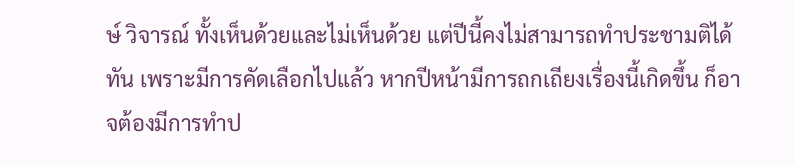ษ์ วิจารณ์ ทั้งเห็นด้วยและไม่เห็นด้วย แต่ปีนี้คงไม่สามารถทำประชามติได้ทัน เพราะมีการคัดเลือกไปแล้ว หากปีหน้ามีการถกเถียงเรื่องนี้เกิดขึ้น ก็อาจต้องมีการทำป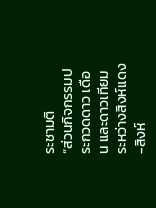ระชามติ
“ส่วนกิจกรรมประกวดดาว เดือน และดาวเทียม ระหว่างสิงห์แดง-สิงห์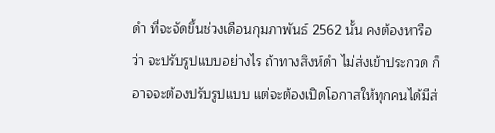ดำ ที่จะจัดขึ้นช่วงเดือนกุมภาพันธ์ 2562 นั้น คงต้องหารือว่า จะปรับรูปแบบอย่างไร ถ้าทางสิงห์ดำ ไม่ส่งเข้าประกวด ก็อาจจะต้องปรับรูปแบบ แต่จะต้องเปิดโอกาสให้ทุกคนได้มีส่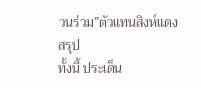วนร่วม”ตัวแทนสิงห์แดงสรุป
ทั้งนี้ ประเด็น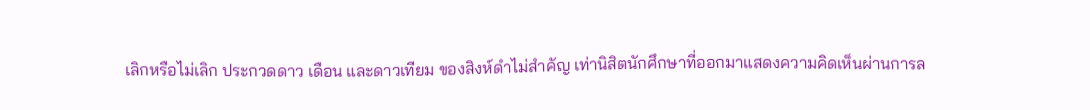เลิกหรือไม่เลิก ประกวดดาว เดือน และดาวเทียม ของสิงห์ดำไม่สำคัญ เท่านิสิตนักศึกษาที่ออกมาแสดงความคิดเห็นผ่านการล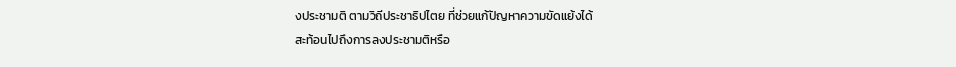งประชามติ ตามวิถีประชาธิปไตย ที่ช่วยแก้ปัญหาความขัดแย้งได้
สะท้อนไปถึงการลงประชามติหรือ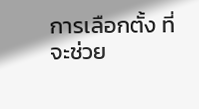การเลือกตั้ง ที่จะช่วย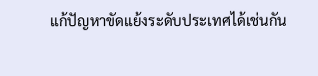แก้ปัญหาขัดแย้งระดับประเทศได้เช่นกัน